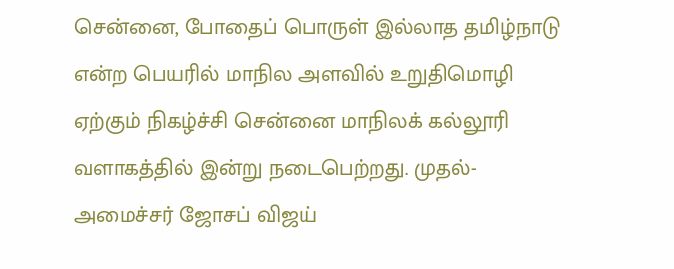சென்னை, போதைப் பொருள் இல்லாத தமிழ்நாடு என்ற பெயரில் மாநில அளவில் உறுதிமொழி ஏற்கும் நிகழ்ச்சி சென்னை மாநிலக் கல்லூரி வளாகத்தில் இன்று நடைபெற்றது. முதல்-அமைச்சர் ஜோசப் விஜய்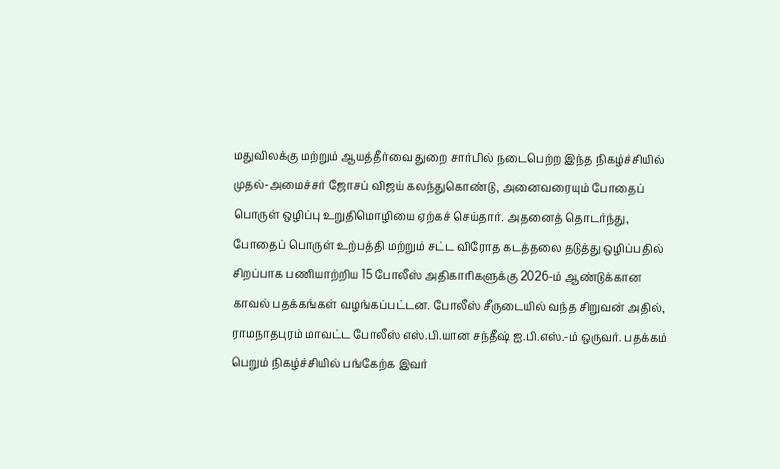மதுவிலக்கு மற்றும் ஆயத்தீர்வை துறை சார்பில் நடைபெற்ற இந்த நிகழ்ச்சியில் முதல்-அமைச்சர் ஜோசப் விஜய் கலந்துகொண்டு, அனைவரையும் போதைப் பொருள் ஒழிப்பு உறுதிமொழியை ஏற்கச் செய்தார். அதனைத் தொடர்ந்து, போதைப் பொருள் உற்பத்தி மற்றும் சட்ட விரோத கடத்தலை தடுத்து ஒழிப்பதில் சிறப்பாக பணியாற்றிய 15 போலீஸ் அதிகாரிகளுக்கு 2026-ம் ஆண்டுக்கான காவல் பதக்கங்கள் வழங்கப்பட்டன. போலீஸ் சீருடையில் வந்த சிறுவன் அதில், ராமநாதபுரம் மாவட்ட போலீஸ் எஸ்.பி.யான சந்தீஷ் ஐ.பி.எஸ்.-ம் ஒருவர். பதக்கம் பெறும் நிகழ்ச்சியில் பங்கேற்க இவர்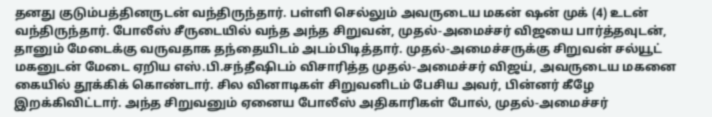தனது குடும்பத்தினருடன் வந்திருந்தார். பள்ளி செல்லும் அவருடைய மகன் ஷன் முக் (4) உடன் வந்திருந்தார். போலீஸ் சீருடையில் வந்த அந்த சிறுவன், முதல்-அமைச்சர் விஜயை பார்த்தவுடன், தானும் மேடைக்கு வருவதாக தந்தையிடம் அடம்பிடித்தார். முதல்-அமைச்சருக்கு சிறுவன் சல்யூட் மகனுடன் மேடை ஏறிய எஸ்.பி.சந்தீஷிடம் விசாரித்த முதல்-அமைச்சர் விஜய், அவருடைய மகனை கையில் தூக்கிக் கொண்டார். சில வினாடிகள் சிறுவனிடம் பேசிய அவர், பின்னர் கீழே இறக்கிவிட்டார். அந்த சிறுவனும் ஏனைய போலீஸ் அதிகாரிகள் போல், முதல்-அமைச்சர்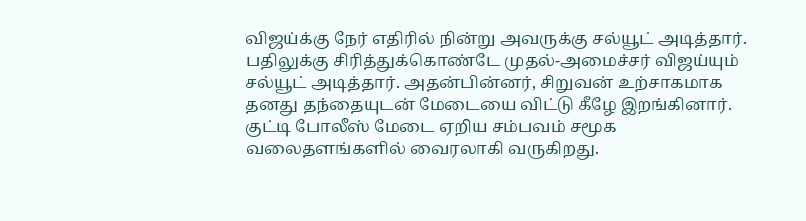விஜய்க்கு நேர் எதிரில் நின்று அவருக்கு சல்யூட் அடித்தார். பதிலுக்கு சிரித்துக்கொண்டே முதல்-அமைச்சர் விஜய்யும் சல்யூட் அடித்தார். அதன்பின்னர், சிறுவன் உற்சாகமாக தனது தந்தையுடன் மேடையை விட்டு கீழே இறங்கினார். குட்டி போலீஸ் மேடை ஏறிய சம்பவம் சமூக வலைதளங்களில் வைரலாகி வருகிறது.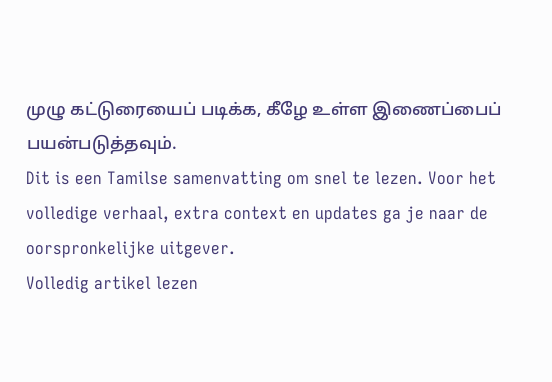முழு கட்டுரையைப் படிக்க, கீழே உள்ள இணைப்பைப் பயன்படுத்தவும்.
Dit is een Tamilse samenvatting om snel te lezen. Voor het volledige verhaal, extra context en updates ga je naar de oorspronkelijke uitgever.
Volledig artikel lezen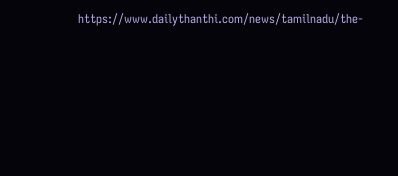https://www.dailythanthi.com/news/tamilnadu/the-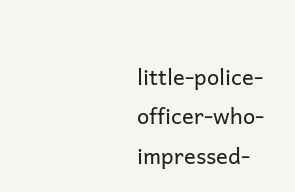little-police-officer-who-impressed-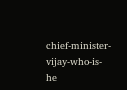chief-minister-vijay-who-is-he